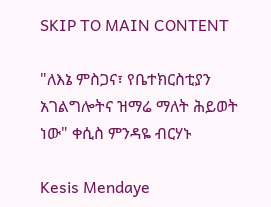SKIP TO MAIN CONTENT

"ለእኔ ምስጋና፣ የቤተክርስቲያን አገልግሎትና ዝማሬ ማለት ሕይወት ነው" ቀሲስ ምንዳዬ ብርሃኑ

Kesis Mendaye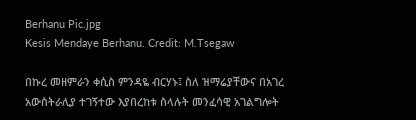Berhanu Pic.jpg
Kesis Mendaye Berhanu. Credit: M.Tsegaw

በኩረ መዘምራን ቀሲስ ምንዳዬ ብርሃኑ፤ ስለ ዝማሬያቸውና በአገረ አውስትራሊያ ተገኝተው እያበረከቱ ስላሉት መንፈሳዊ አገልግሎት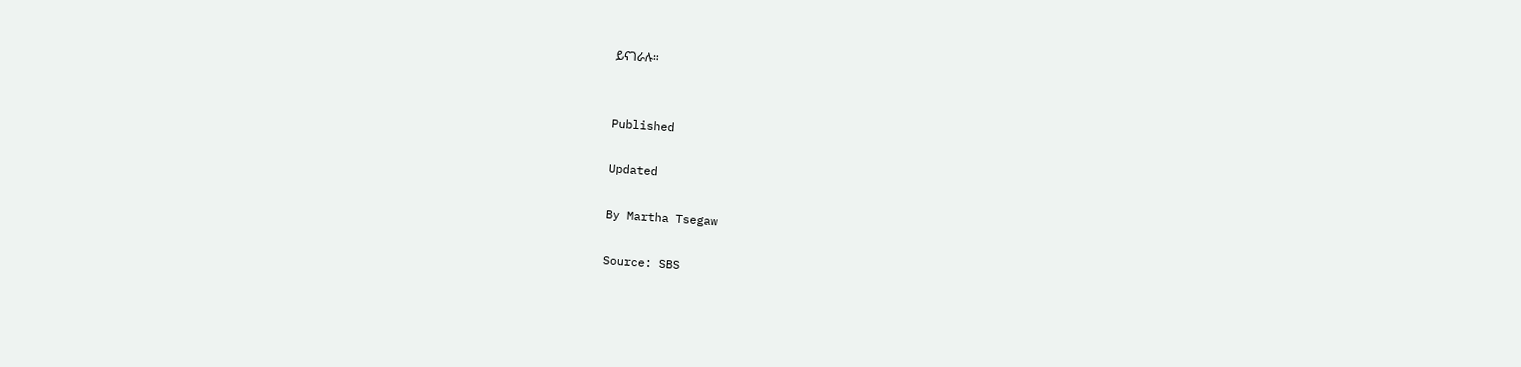ይናገራሉ።


Published

Updated

By Martha Tsegaw

Source: SBS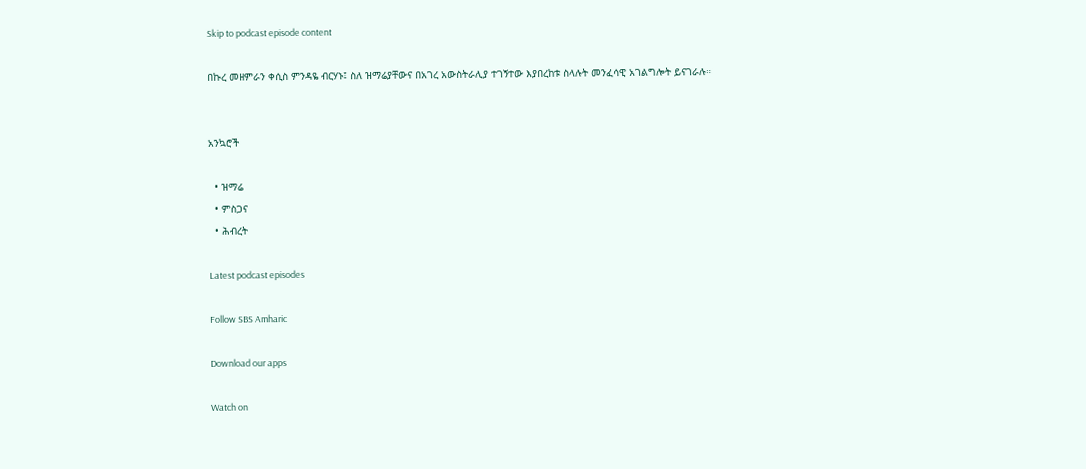Skip to podcast episode content

በኩረ መዘምራን ቀሲስ ምንዳዬ ብርሃኑ፤ ስለ ዝማሬያቸውና በአገረ አውስትራሊያ ተገኝተው እያበረከቱ ስላሉት መንፈሳዊ አገልግሎት ይናገራሉ።


አንኳሮች

  • ዝማሬ
  • ምስጋና
  • ሕብረት

Latest podcast episodes

Follow SBS Amharic

Download our apps

Watch on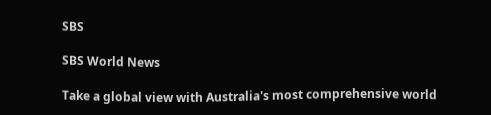SBS

SBS World News

Take a global view with Australia's most comprehensive world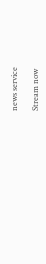news service

Stream now